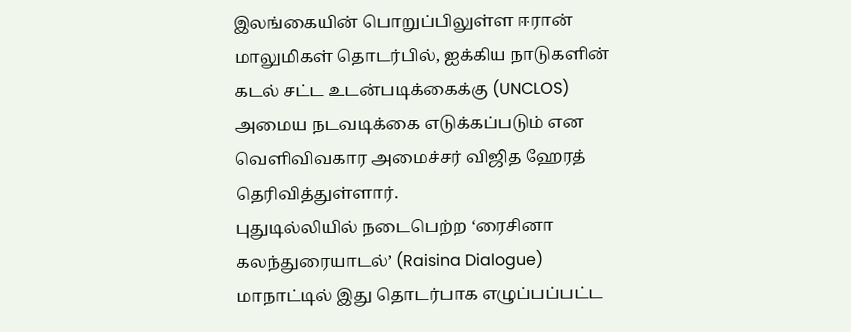இலங்கையின் பொறுப்பிலுள்ள ஈரான் மாலுமிகள் தொடர்பில், ஐக்கிய நாடுகளின் கடல் சட்ட உடன்படிக்கைக்கு (UNCLOS) அமைய நடவடிக்கை எடுக்கப்படும் என வெளிவிவகார அமைச்சர் விஜித ஹேரத் தெரிவித்துள்ளார்.
புதுடில்லியில் நடைபெற்ற ‘ரைசினா கலந்துரையாடல்’ (Raisina Dialogue) மாநாட்டில் இது தொடர்பாக எழுப்பப்பட்ட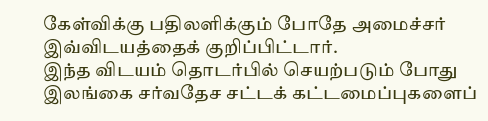கேள்விக்கு பதிலளிக்கும் போதே அமைச்சர் இவ்விடயத்தைக் குறிப்பிட்டார்.
இந்த விடயம் தொடர்பில் செயற்படும் போது இலங்கை சர்வதேச சட்டக் கட்டமைப்புகளைப்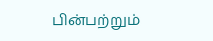பின்பற்றும்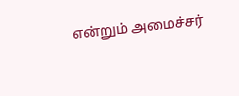என்றும் அமைச்சர்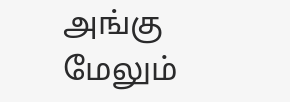அங்கு மேலும்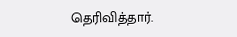தெரிவித்தார்.